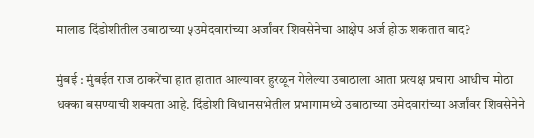मालाड दिंडोशीतील उबाठाच्या ५उमेदवारांच्या अर्जांवर शिवसेनेचा आक्षेप अर्ज होऊ शकतात बाद?

मुंबई : मुंबईत राज ठाकरेंचा हात हातात आल्यावर हुरळून गेलेल्या उबाठाला आता प्रत्यक्ष प्रचारा आधीच मोठा धक्का बसण्याची शक्यता आहे. दिंडोशी विधानसभेतील प्रभागामध्ये उबाठाच्या उमेदवारांच्या अर्जांवर शिवसेनेने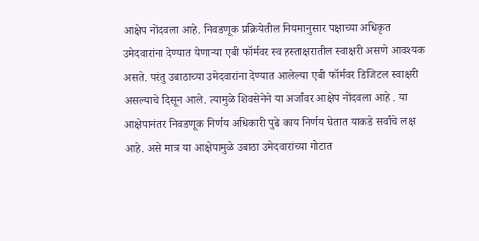आक्षेप नोंदवला आहे. निवडणूक प्रक्रियेतील नियमानुसार पक्षाच्या अधिकृत उमेदवारांना देण्यात येणाऱ्या एबी फॉर्मवर स्व हस्ताक्षरातील स्वाक्षरी असणे आवश्यक असते. परंतु उबाठाच्या उमेदवारांना देण्यात आलेल्या एबी फॉर्मवर डिजिटल स्वाक्षरी असल्याचे दिसून आले. त्यामुळे शिवसेनेने या अर्जांवर आक्षेप नोंदवला आहे . या आक्षेपानंतर निवडणूक निर्णय अधिकारी पुढे काय निर्णय घेतात याकडे सर्वांचे लक्ष आहे. असे मात्र या आक्षेपामुळे उबाठा उमेदवारांच्या गोटात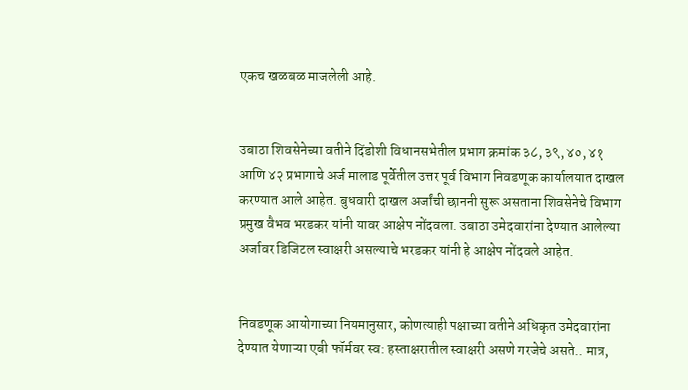एकच खळबळ माजलेली आहे.


उबाठा शिवसेनेच्या वतीने दिंडोशी विधानसभेतील प्रभाग क्रमांक ३८, ३९, ४०, ४१ आणि ४२ प्रभागाचे अर्ज मालाड पूर्वेतील उत्तर पूर्व विभाग निवडणूक कार्यालयात दाखल करण्यात आले आहेत. बुधवारी दाखल अर्जांची छाननी सुरू असताना शिवसेनेचे विभाग प्रमुख वैभव भरडकर यांनी यावर आक्षेप नोंदवला. उबाठा उमेदवारांना देण्यात आलेल्या अर्जावर डिजिटल स्वाक्षरी असल्याचे भरडकर यांनी हे आक्षेप नोंदवले आहेत.


निवडणूक आयोगाच्या नियमानुसार, कोणत्याही पक्षाच्या वतीने अधिकृत उमेदवारांना देण्यात येणाऱ्या एबी फॉर्मवर स्व: हस्ताक्षरातील स्वाक्षरी असणे गरजेचे असते.. मात्र,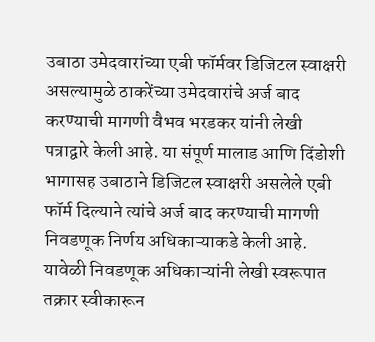उबाठा उमेदवारांच्या एबी फॉर्मवर डिजिटल स्वाक्षरी असल्यामुळे ठाकरेंच्या उमेदवारांचे अर्ज बाद करण्याची मागणी वैभव भरडकर यांनी लेखी पत्राद्वारे केली आहे. या संपूर्ण मालाड आणि दिंडोशी भागासह उबाठाने डिजिटल स्वाक्षरी असलेले एबी फॉर्म दिल्याने त्यांचे अर्ज बाद करण्याची मागणी निवडणूक निर्णय अधिकाऱ्याकडे केली आहे. यावेळी निवडणूक अधिकाऱ्यांनी लेखी स्वरूपात तक्रार स्वीकारून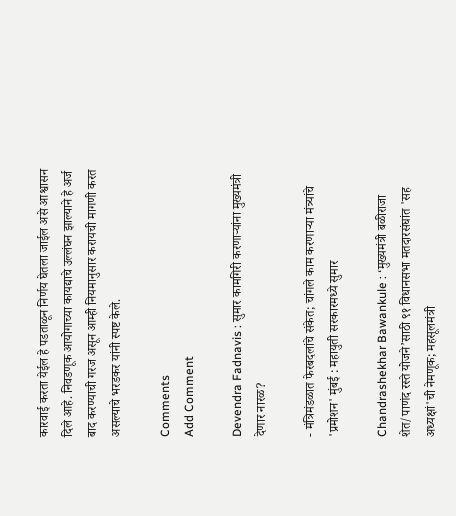कारवाई करता येईल हे पडताळून निर्णय घेतला जाईल असे आश्वासन दिले आहे. निवडणूक आयोगाच्या कायद्याचे उल्लंघन झाल्याने हे अर्ज बाद करण्याची गरज असून आम्ही नियमानुसार करायची मागणी करत असल्याचे भरडकर यांनी स्पष्ट केले.

Comments
Add Comment

Devendra Fadnavis : सुमार कामगिरी करणाऱ्यांना मुख्यमंत्री देणार नारळ?

- मंत्रिमंडळात फेरबदलांचे संकेत; चांगले काम करणाऱ्या मंत्र्यांचे 'प्रमोशन' मुंबई : महायुती सरकारमध्ये सुमार

Chandrashekhar Bawankule : ‘मुख्यमंत्री बळीराजा शेत/पाणंद रस्ते योजने’साठी ९१ विधानसभा मतदारसंघांत 'सह अध्यक्षां'ची नेमणूक; महसूलमंत्री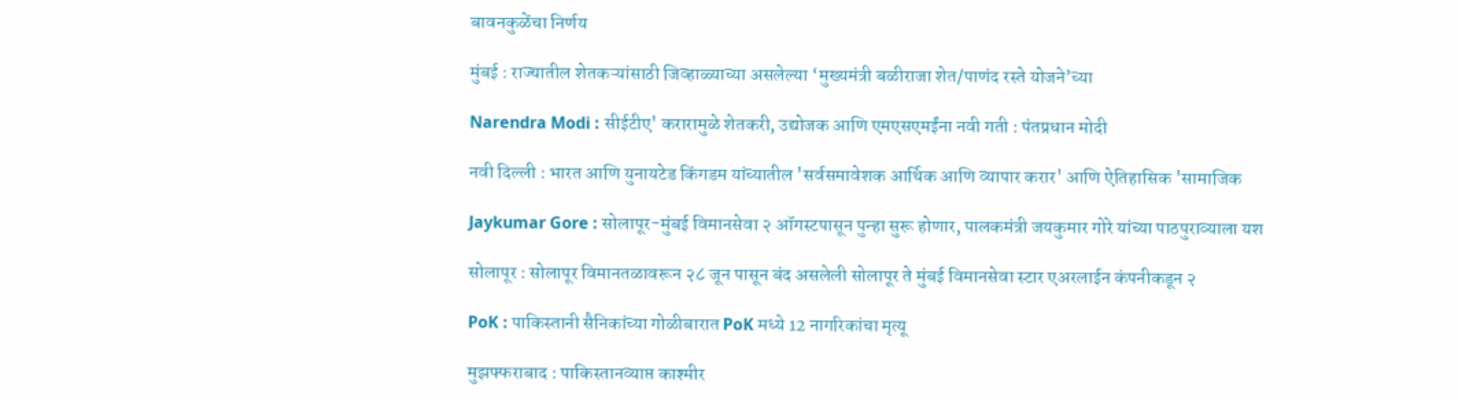बावनकुळेंचा निर्णय

मुंबई : राज्यातील शेतकऱ्यांसाठी जिव्हाळ्याच्या असलेल्या ‘मुख्यमंत्री बळीराजा शेत/पाणंद रस्ते योजने’च्या

Narendra Modi : सीईटीए' करारामुळे शेतकरी, उद्योजक आणि एमएसएमईंना नवी गती : पंतप्रधान मोदी

नवी दिल्ली : भारत आणि युनायटेड किंगडम यांच्यातील 'सर्वसमावेशक आर्थिक आणि व्यापार करार' आणि ऐतिहासिक 'सामाजिक

Jaykumar Gore : सोलापूर-मुंबई विमानसेवा २ ऑगस्टपासून पुन्हा सुरू होणार, पालकमंत्री जयकुमार गोरे यांच्या पाठपुराव्याला यश

सोलापूर : सोलापूर विमानतळावरून २८ जून पासून बंद असलेली सोलापूर ते मुंबई विमानसेवा स्टार एअरलाईन कंपनीकडून २

PoK : पाकिस्तानी सैनिकांच्या गोळीबारात PoK मध्ये 12 नागरिकांचा मृत्यू

मुझफ्फराबाद : पाकिस्तानव्याप्त काश्मीर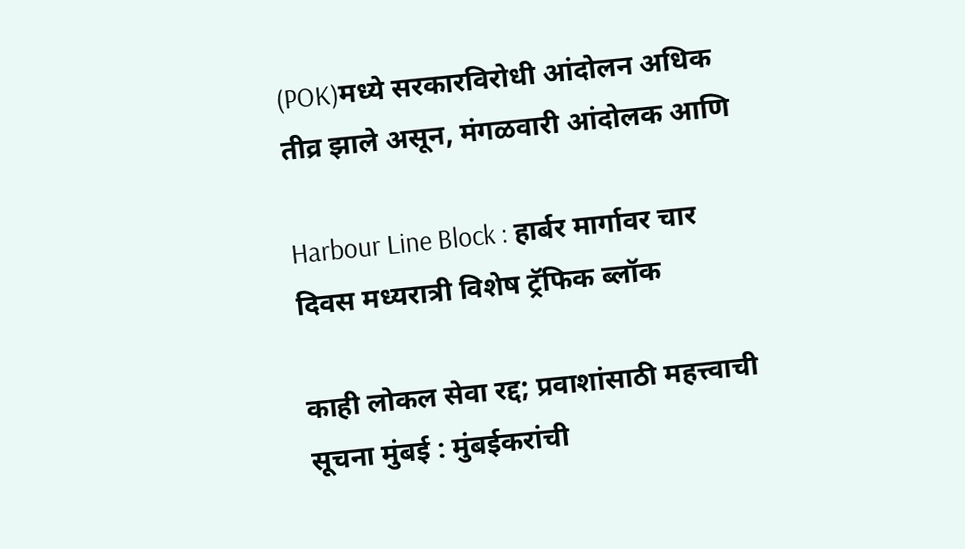(POK)मध्ये सरकारविरोधी आंदोलन अधिक तीव्र झाले असून, मंगळवारी आंदोलक आणि

Harbour Line Block : हार्बर मार्गावर चार दिवस मध्यरात्री विशेष ट्रॅफिक ब्लॉक

काही लोकल सेवा रद्द; प्रवाशांसाठी महत्त्वाची सूचना मुंबई : मुंबईकरांची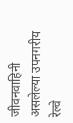जीवनवाहिनी असलेल्या उपनगरीय रेल्वे